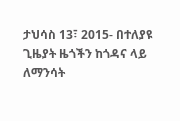ታህሳስ 13፣ 2015- በተለያዩ ጊዜያት ዜጎችን ከጎዳና ላይ ለማንሳት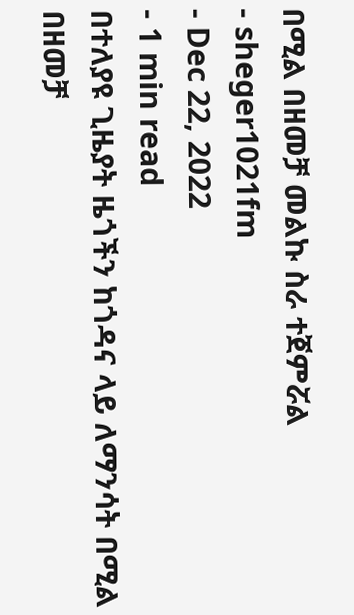በሚል በዘመቻ መልኩ ስራ ተጀምሯል
- sheger1021fm
- Dec 22, 2022
- 1 min read
በተለያዩ ጊዜያት ዜጎችን ከጎዳና ላይ ለማንሳት በሚል በዘመቻ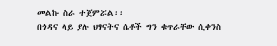መልኩ ስራ ተጀምሯል፡፡
በጎዳና ላይ ያሉ ህፃናትና ሴቶች ግን ቁጥራቸው ሲቀንስ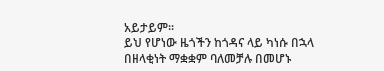አይታይም፡፡
ይህ የሆነው ዜጎችን ከጎዳና ላይ ካነሱ በኋላ በዘላቂነት ማቋቋም ባለመቻሉ በመሆኑ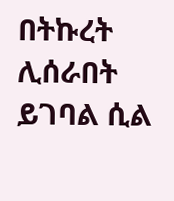በትኩረት ሊሰራበት ይገባል ሲል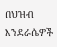በህዝብ እንደራሴዎች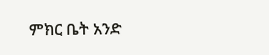ምክር ቤት አንድ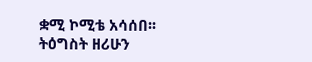ቋሚ ኮሚቴ አሳሰበ፡፡
ትዕግስት ዘሪሁን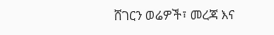ሸገርን ወሬዎች፣ መረጃ እና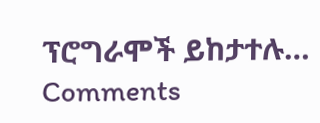ፕሮግራሞች ይከታተሉ…
Comments